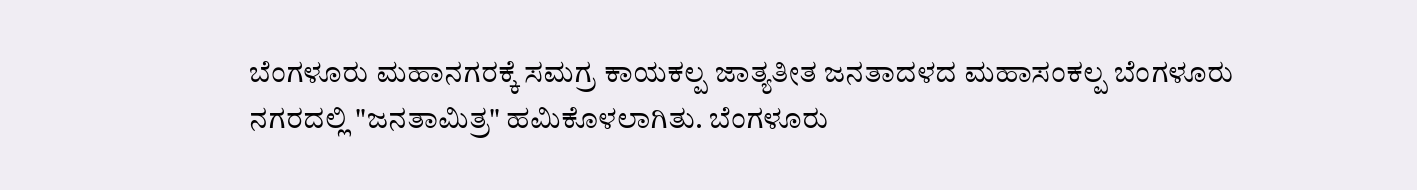ಬೆಂಗಳೂರು ಮಹಾನಗರಕ್ಕೆ ಸಮಗ್ರ ಕಾಯಕಲ್ಪ ಜಾತ್ಯತೀತ ಜನತಾದಳದ ಮಹಾಸಂಕಲ್ಪ ಬೆಂಗಳೂರು ನಗರದಲ್ಲಿ "ಜನತಾಮಿತ್ರ" ಹಮಿಕೊಳಲಾಗಿತು. ಬೆಂಗಳೂರು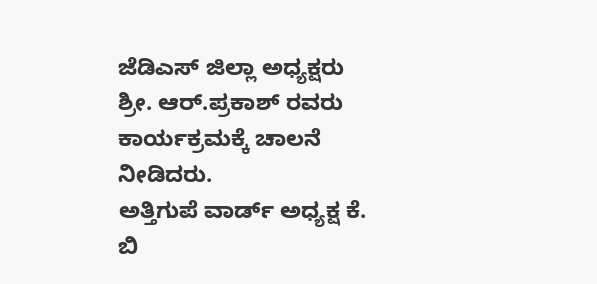ಜೆಡಿಎಸ್ ಜಿಲ್ಲಾ ಅಧ್ಯಕ್ಷರು ಶ್ರೀ. ಆರ್.ಪ್ರಕಾಶ್ ರವರು ಕಾರ್ಯಕ್ರಮಕ್ಕೆ ಚಾಲನೆ ನೀಡಿದರು.
ಅತ್ತಿಗುಪೆ ವಾರ್ಡ್ ಅಧ್ಯಕ್ಷ ಕೆ. ಬಿ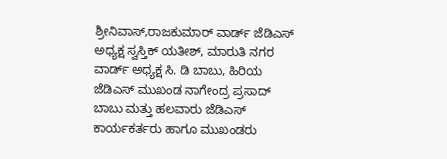ಶ್ರೀನಿವಾಸ್,ರಾಜಕುಮಾರ್ ವಾರ್ಡ್ ಜೆಡಿಎಸ್ ಅಧ್ಯಕ್ಷ ಸ್ವಸ್ತಿಕ್ ಯತೀಶ್, ಮಾರುತಿ ನಗರ ವಾರ್ಡ್ ಅಧ್ಯಕ್ಷ ಸಿ. ಡಿ ಬಾಬು, ಹಿರಿಯ ಜೆಡಿಎಸ್ ಮುಖಂಡ ನಾಗೇಂದ್ರ ಪ್ರಸಾದ್ ಬಾಬು ಮತ್ತು ಹಲವಾರು ಜೆಡಿಎಸ್ ಕಾರ್ಯಕರ್ತರು ಹಾಗೂ ಮುಖಂಡರು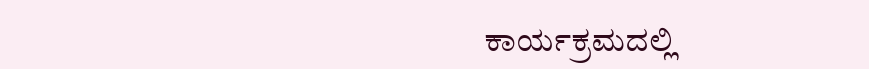ಕಾರ್ಯಕ್ರಮದಲ್ಲಿ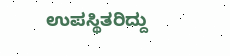ಉಪಸ್ಥಿತರಿದ್ದು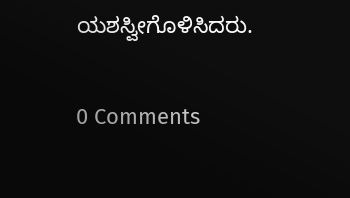ಯಶಸ್ವೀಗೊಳಿಸಿದರು.


0 Comments